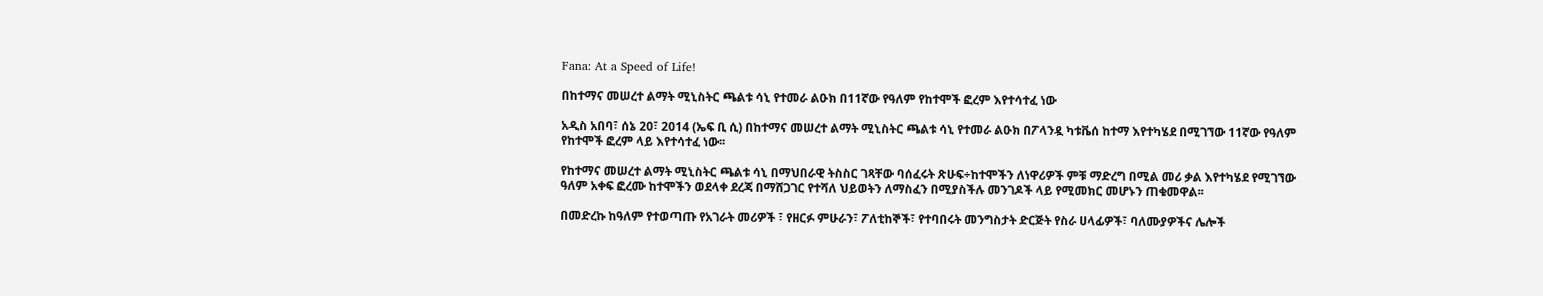Fana: At a Speed of Life!

በከተማና መሠረተ ልማት ሚኒስትር ጫልቱ ሳኒ የተመራ ልዑክ በ11ኛው የዓለም የከተሞች ፎረም እየተሳተፈ ነው

አዲስ አበባ፣ ሰኔ 20፣ 2014 (ኤፍ ቢ ሲ) በከተማና መሠረተ ልማት ሚኒስትር ጫልቱ ሳኒ የተመራ ልዑክ በፖላንዷ ካቱቬሰ ከተማ እየተካሄደ በሚገኘው 11ኛው የዓለም የከተሞች ፎረም ላይ እየተሳተፈ ነው፡፡

የከተማና መሠረተ ልማት ሚኒስትር ጫልቱ ሳኒ በማህበራዊ ትስስር ገጻቸው ባሰፈሩት ጽሁፍ÷ከተሞችን ለነዋሪዎች ምቹ ማድረግ በሚል መሪ ቃል እየተካሄደ የሚገኘው ዓለም አቀፍ ፎረሙ ከተሞችን ወደላቀ ደረጃ በማሸጋገር የተሻለ ህይወትን ለማስፈን በሚያስችሉ መንገዶች ላይ የሚመክር መሆኑን ጠቁመዋል፡፡

በመድረኩ ከዓለም የተወጣጡ የአገራት መሪዎች ፣ የዘርፉ ምሁራን፣ ፖለቲከኞች፣ የተባበሩት መንግስታት ድርጅት የስራ ሀላፊዎች፣ ባለሙያዎችና ሌሎች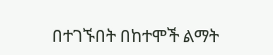በተገኙበት በከተሞች ልማት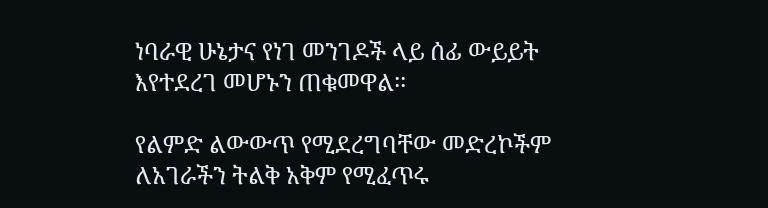ነባራዊ ሁኔታና የነገ መንገዶች ላይ ሰፊ ውይይት እየተደረገ መሆኑን ጠቁመዋል፡፡

የልምድ ልውውጥ የሚደረግባቸው መድረኮችም ለአገራችን ትልቅ አቅም የሚፈጥሩ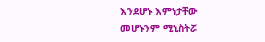እንደሆኑ እምነታቸው መሆኑንም ሚኒስትሯ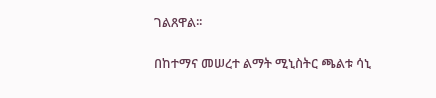ገልጸዋል፡፡

በከተማና መሠረተ ልማት ሚኒስትር ጫልቱ ሳኒ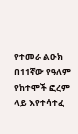የተመራ ልዑክ በ11ኛው የዓለም የከተሞች ፎረም ላይ እየተሳተፈ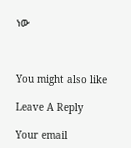ነው



You might also like

Leave A Reply

Your email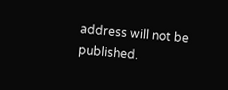address will not be published.